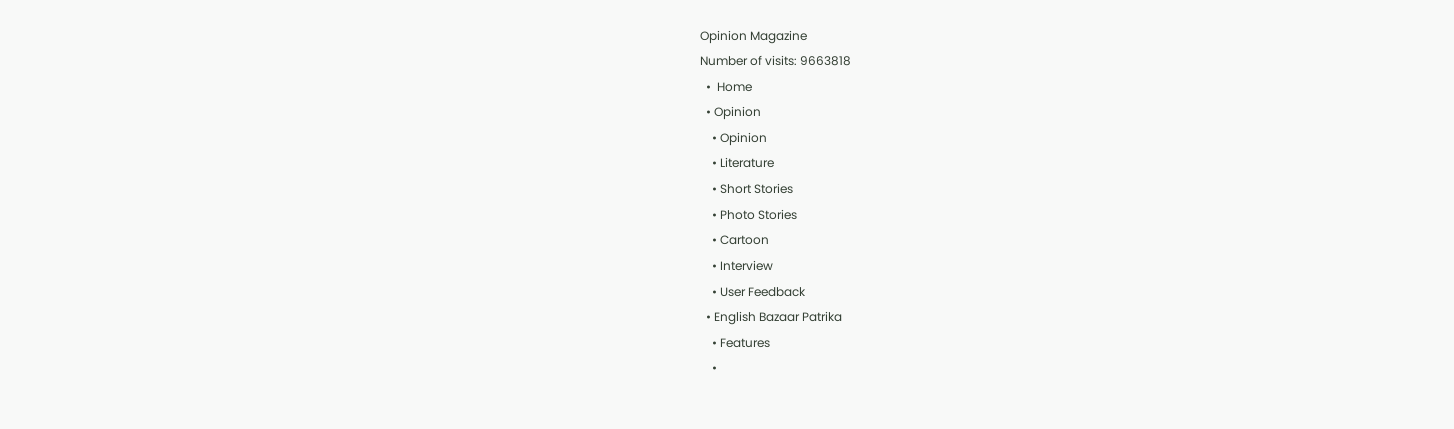Opinion Magazine
Number of visits: 9663818
  •  Home
  • Opinion
    • Opinion
    • Literature
    • Short Stories
    • Photo Stories
    • Cartoon
    • Interview
    • User Feedback
  • English Bazaar Patrika
    • Features
    •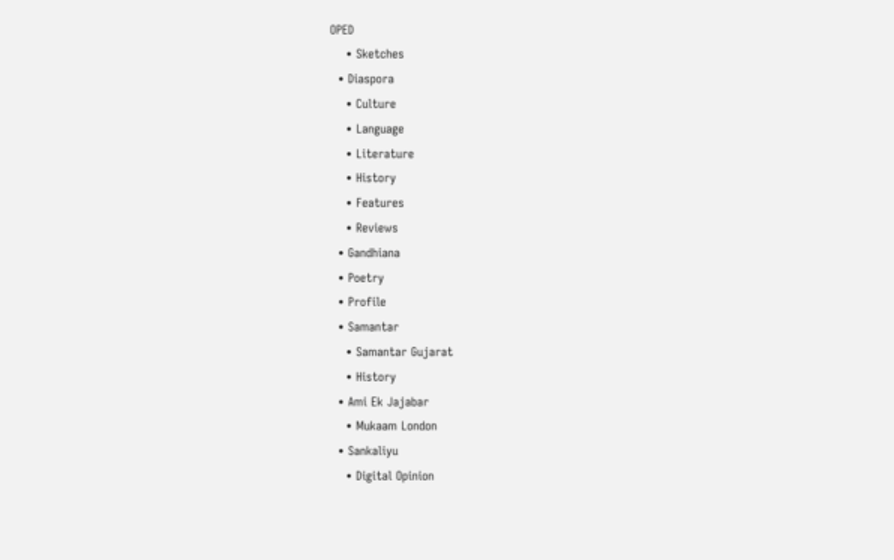OPED
    • Sketches
  • Diaspora
    • Culture
    • Language
    • Literature
    • History
    • Features
    • Reviews
  • Gandhiana
  • Poetry
  • Profile
  • Samantar
    • Samantar Gujarat
    • History
  • Ami Ek Jajabar
    • Mukaam London
  • Sankaliyu
    • Digital Opinion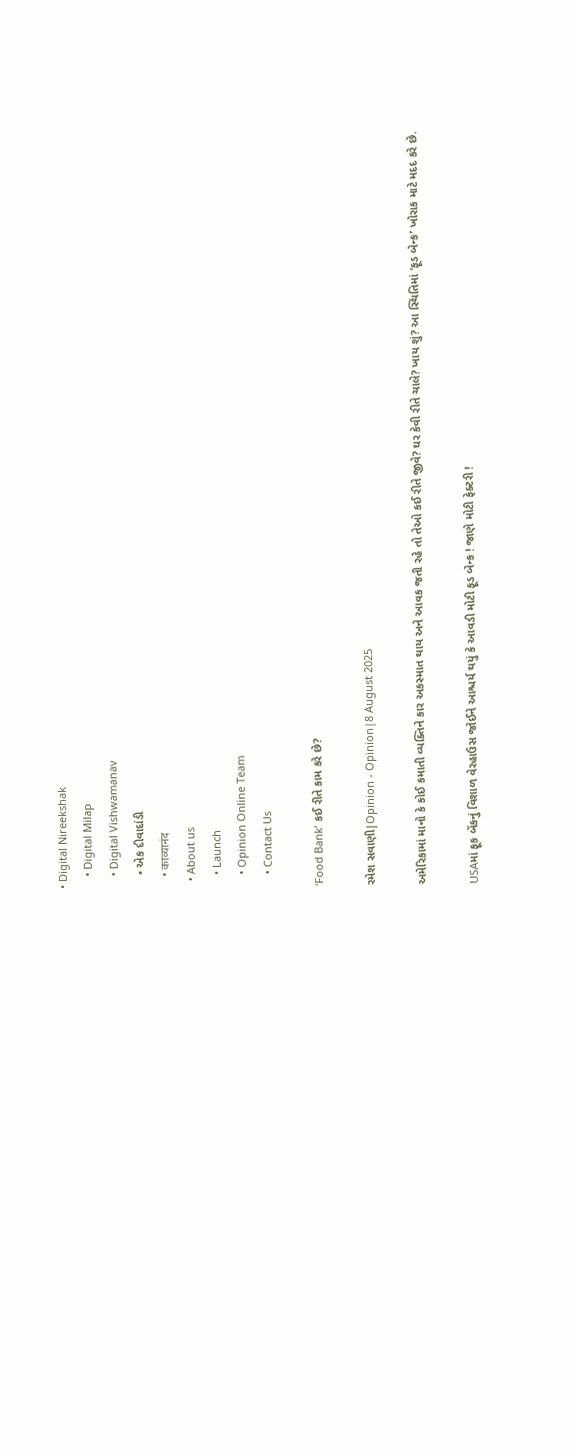• Digital Nireekshak
    • Digital Milap
    • Digital Vishwamanav
    • એક દીવાદાંડી
    • काव्यानंद
  • About us
    • Launch
    • Opinion Online Team
    • Contact Us

‘Food Bank’ કઈ રીતે કામ કરે છે?

રમેશ સવાણી|Opinion - Opinion|8 August 2025

અમેરિકામાં માનો કે કોઈ કમાતી વ્યક્તિને કાર અકસ્માત થાય અને આવક જતી રહે તો તેઓ કઈ રીતે જીવે? ઘર કેવી રીતે ચાલે? ખાય શું? આ સ્થિતિમાં ‘ફૂડ બેન્ક’ ખોરાક માટે મદદ કરે છે.

USAમાં ફૂક બેંકનું વિશાળ વેરહાઉસ જોઈને આશ્ચર્ય થયું કે આવડી મોટી ફૂડ બેન્ક ! જાણે મોટી ફેક્ટરી !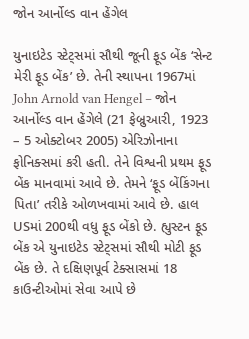જોન આર્નોલ્ડ વાન હેંગેલ

યુનાઇટેડ સ્ટેટ્સમાં સૌથી જૂની ફૂડ બેંક ‘સેન્ટ મેરી ફૂડ બેંક’ છે. તેની સ્થાપના 1967માં John Arnold van Hengel – જોન આર્નોલ્ડ વાન હેંગેલે (21 ફેબ્રુઆરી, 1923 – 5 ઓક્ટોબર 2005) એરિઝોનાના ફોનિક્સમાં કરી હતી. તેને વિશ્વની પ્રથમ ફૂડ બેંક માનવામાં આવે છે. તેમને ‘ફૂડ બેંકિંગના પિતા’ તરીકે ઓળખવામાં આવે છે. હાલ USમાં 200થી વધુ ફૂડ બેંકો છે. હ્યુસ્ટન ફૂડ બેંક એ યુનાઇટેડ સ્ટેટ્સમાં સૌથી મોટી ફૂડ બેંક છે. તે દક્ષિણપૂર્વ ટેક્સાસમાં 18 કાઉન્ટીઓમાં સેવા આપે છે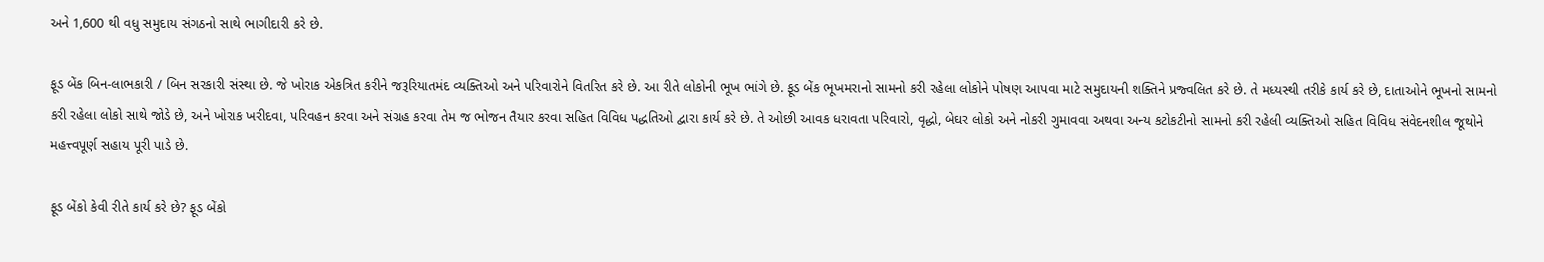અને 1,600 થી વધુ સમુદાય સંગઠનો સાથે ભાગીદારી કરે છે.

ફૂડ બેંક બિન-લાભકારી / બિન સરકારી સંસ્થા છે. જે ખોરાક એકત્રિત કરીને જરૂરિયાતમંદ વ્યક્તિઓ અને પરિવારોને વિતરિત કરે છે. આ રીતે લોકોની ભૂખ ભાંગે છે. ફૂડ બેંક ભૂખમરાનો સામનો કરી રહેલા લોકોને પોષણ આપવા માટે સમુદાયની શક્તિને પ્રજ્વલિત કરે છે. તે મધ્યસ્થી તરીકે કાર્ય કરે છે, દાતાઓને ભૂખનો સામનો કરી રહેલા લોકો સાથે જોડે છે, અને ખોરાક ખરીદવા, પરિવહન કરવા અને સંગ્રહ કરવા તેમ જ ભોજન તૈયાર કરવા સહિત વિવિધ પદ્ધતિઓ દ્વારા કાર્ય કરે છે. તે ઓછી આવક ધરાવતા પરિવારો, વૃદ્ધો, બેઘર લોકો અને નોકરી ગુમાવવા અથવા અન્ય કટોકટીનો સામનો કરી રહેલી વ્યક્તિઓ સહિત વિવિધ સંવેદનશીલ જૂથોને મહત્ત્વપૂર્ણ સહાય પૂરી પાડે છે.

ફૂડ બેંકો કેવી રીતે કાર્ય કરે છે? ફૂડ બેંકો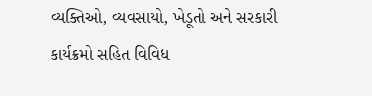વ્યક્તિઓ, વ્યવસાયો, ખેડૂતો અને સરકારી કાર્યક્રમો સહિત વિવિધ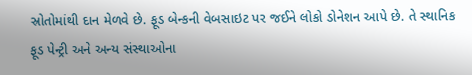સ્રોતોમાંથી દાન મેળવે છે. ફૂડ બેન્કની વેબસાઇટ પર જઈને લોકો ડોનેશન આપે છે. તે સ્થાનિક ફૂડ પેન્ટ્રી અને અન્ય સંસ્થાઓના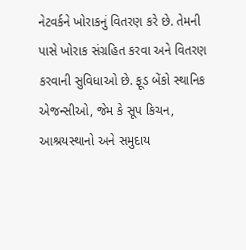નેટવર્કને ખોરાકનું વિતરણ કરે છે. તેમની પાસે ખોરાક સંગ્રહિત કરવા અને વિતરણ કરવાની સુવિધાઓ છે. ફૂડ બેંકો સ્થાનિક એજન્સીઓ, જેમ કે સૂપ કિચન, આશ્રયસ્થાનો અને સમુદાય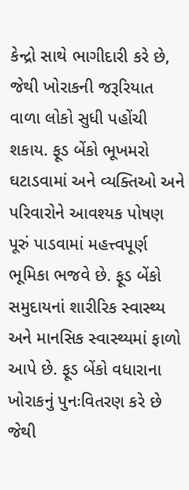કેન્દ્રો સાથે ભાગીદારી કરે છે, જેથી ખોરાકની જરૂરિયાત વાળા લોકો સુધી પહોંચી શકાય. ફૂડ બેંકો ભૂખમરો ઘટાડવામાં અને વ્યક્તિઓ અને પરિવારોને આવશ્યક પોષણ પૂરું પાડવામાં મહત્ત્વપૂર્ણ ભૂમિકા ભજવે છે. ફૂડ બેંકો સમુદાયનાં શારીરિક સ્વાસ્થ્ય અને માનસિક સ્વાસ્થ્યમાં ફાળો આપે છે. ફૂડ બેંકો વધારાના ખોરાકનું પુનઃવિતરણ કરે છે જેથી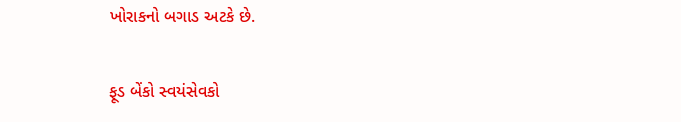ખોરાકનો બગાડ અટકે છે.

ફૂડ બેંકો સ્વયંસેવકો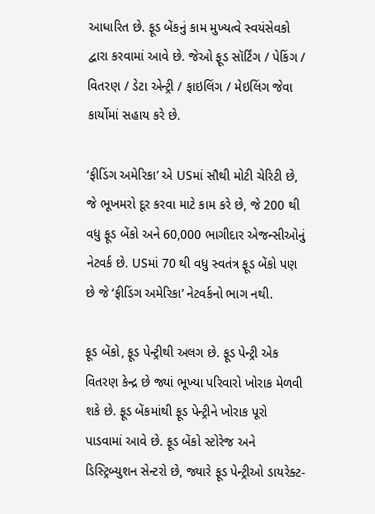આધારિત છે. ફૂડ બેંકનું કામ મુખ્યત્વે સ્વયંસેવકો દ્વારા કરવામાં આવે છે. જેઓ ફૂડ સૉર્ટિંગ / પેકિંગ / વિતરણ / ડેટા એન્ટ્રી / ફાઇલિંગ / મેઇલિંગ જેવા કાર્યોમાં સહાય કરે છે.

‘ફીડિંગ અમેરિકા’ એ USમાં સૌથી મોટી ચેરિટી છે, જે ભૂખમરો દૂર કરવા માટે કામ કરે છે, જે 200 થી વધુ ફૂડ બેંકો અને 60,000 ભાગીદાર એજન્સીઓનું નેટવર્ક છે. USમાં 70 થી વધુ સ્વતંત્ર ફૂડ બેંકો પણ છે જે ‘ફીડિંગ અમેરિકા’ નેટવર્કનો ભાગ નથી.

ફૂડ બેંકો, ફૂડ પેન્ટ્રીથી અલગ છે. ફૂડ પેન્ટ્રી એક વિતરણ કેન્દ્ર છે જ્યાં ભૂખ્યા પરિવારો ખોરાક મેળવી શકે છે. ફૂડ બેંકમાંથી ફૂડ પેન્ટ્રીને ખોરાક પૂરો પાડવામાં આવે છે. ફૂડ બેંકો સ્ટોરેજ અને ડિસ્ટ્રિબ્યુશન સેન્ટરો છે, જ્યારે ફૂડ પેન્ટ્રીઓ ડાયરેક્ટ-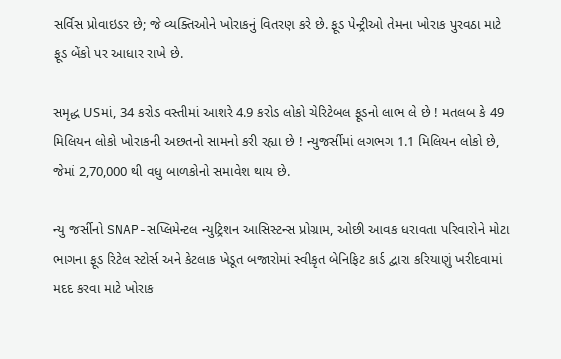સર્વિસ પ્રોવાઇડર છે; જે વ્યક્તિઓને ખોરાકનું વિતરણ કરે છે. ફૂડ પેન્ટ્રીઓ તેમના ખોરાક પુરવઠા માટે ફૂડ બેંકો પર આધાર રાખે છે.

સમૃદ્ધ USમાં, 34 કરોડ વસ્તીમાં આશરે 4.9 કરોડ લોકો ચેરિટેબલ ફૂડનો લાભ લે છે ! મતલબ કે 49  મિલિયન લોકો ખોરાકની અછતનો સામનો કરી રહ્યા છે ! ન્યુજર્સીમાં લગભગ 1.1 મિલિયન લોકો છે, જેમાં 2,70,000 થી વધુ બાળકોનો સમાવેશ થાય છે.

ન્યુ જર્સીનો SNAP-સપ્લિમેન્ટલ ન્યુટ્રિશન આસિસ્ટન્સ પ્રોગ્રામ, ઓછી આવક ધરાવતા પરિવારોને મોટા ભાગના ફૂડ રિટેલ સ્ટોર્સ અને કેટલાક ખેડૂત બજારોમાં સ્વીકૃત બેનિફિટ કાર્ડ દ્વારા કરિયાણું ખરીદવામાં મદદ કરવા માટે ખોરાક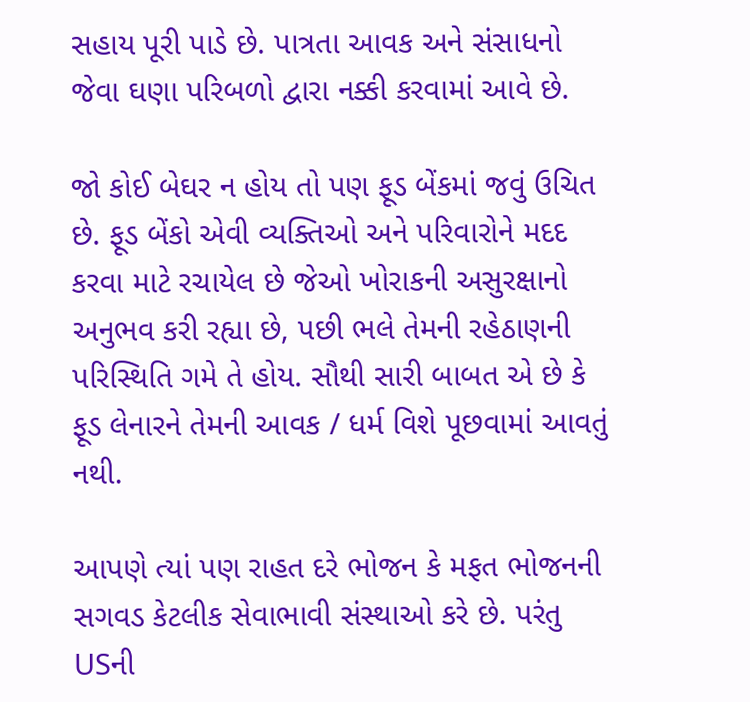સહાય પૂરી પાડે છે. પાત્રતા આવક અને સંસાધનો જેવા ઘણા પરિબળો દ્વારા નક્કી કરવામાં આવે છે.

જો કોઈ બેઘર ન હોય તો પણ ફૂડ બેંકમાં જવું ઉચિત છે. ફૂડ બેંકો એવી વ્યક્તિઓ અને પરિવારોને મદદ કરવા માટે રચાયેલ છે જેઓ ખોરાકની અસુરક્ષાનો અનુભવ કરી રહ્યા છે, પછી ભલે તેમની રહેઠાણની પરિસ્થિતિ ગમે તે હોય. સૌથી સારી બાબત એ છે કે ફૂડ લેનારને તેમની આવક / ધર્મ વિશે પૂછવામાં આવતું નથી.

આપણે ત્યાં પણ રાહત દરે ભોજન કે મફત ભોજનની સગવડ કેટલીક સેવાભાવી સંસ્થાઓ કરે છે. પરંતુ USની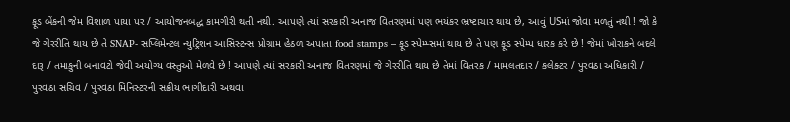ફૂડ બેંકની જેમ વિશાળ પાયા પર / આયોજનબદ્ધ કામગીરી થતી નથી. આપણે ત્યાં સરકારી અનાજ વિતરણમાં પણ ભયંકર ભ્રષ્ટાચાર થાય છે, આવું USમાં જોવા મળતું નથી ! જો કે જે ગેરરીતિ થાય છે તે SNAP- સપ્લિમેન્ટલ ન્યુટ્રિશન આસિસ્ટન્સ પ્રોગ્રામ હેઠળ અપાતા food stamps – ફૂડ સ્પેમ્પ્સમાં થાય છે તે પણ ફૂડ સ્પેમ્પ ધારક કરે છે ! જેમાં ખોરાકને બદલે દારૂ / તમાકુની બનાવટો જેવી અયોગ્ય વસ્તુઓ મેળવે છે ! આપણે ત્યાં સરકારી અનાજ વિતરણમાં જે ગેરરીતિ થાય છે તેમાં વિતરક / મામલતદાર / કલેક્ટર / પુરવઠા અધિકારી / પુરવઠા સચિવ / પુરવઠા મિનિસ્ટરની સક્રીય ભાગીદારી અથવા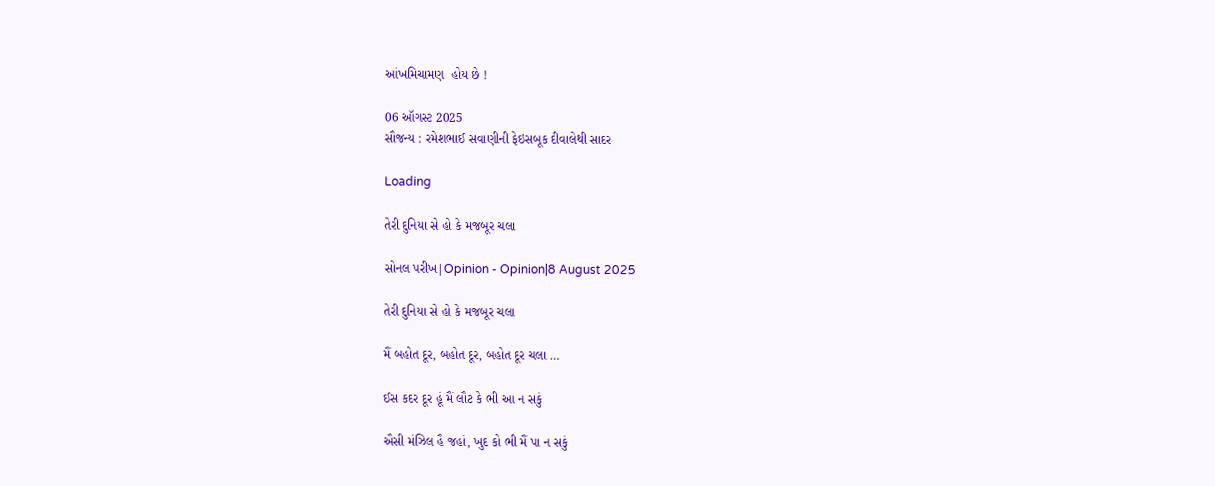આંખમિચામણ  હોય છે !

06 ઑગસ્ટ 2025
સૌજન્ય : રમેશભાઈ સવાણીની ફેઇસબૂક દીવાલેથી સાદર

Loading

તેરી દુનિયા સે હો કે મજબૂર ચલા

સોનલ પરીખ|Opinion - Opinion|8 August 2025

તેરી દુનિયા સે હો કે મજબૂર ચલા

મૈં બહોત દૂર, બહોત દૂર, બહોત દૂર ચલા …

ઈસ કદર દૂર હૂં મૈં લૌટ કે ભી આ ન સકું

ઐસી મંઝિલ હૈ જહાં, ખુદ કો ભી મૈં પા ન સકું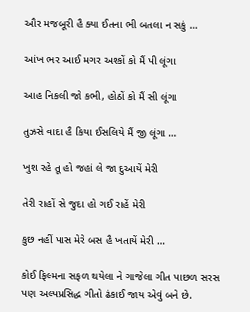ઔર મજબૂરી હૈ ક્યા ઈતના ભી બતલા ન સકું …

આંખ ભર આઈ મગર અશ્કોં કો મૈં પી લૂંગા

આહ નિકલી જો કભી, હોઠોં કો મૈં સી લૂંગા

તુઝસે વાદા હૈ કિયા ઈસલિયે મૈં જી લૂંગા …

ખુશ રહે તૂ હો જહાં લે જા દુઆયેં મેરી

તેરી રાહોં સે જુદા હો ગઈ રાહેં મેરી

કુછ નહીં પાસ મેરે બસ હૈ ખતાયેં મેરી …

કોઈ ફિલ્મના સફળ થયેલા ને ગાજેલા ગીત પાછળ સરસ પણ અલ્પપ્રસિદ્ધ ગીતો ઢંકાઈ જાય એવું બને છે.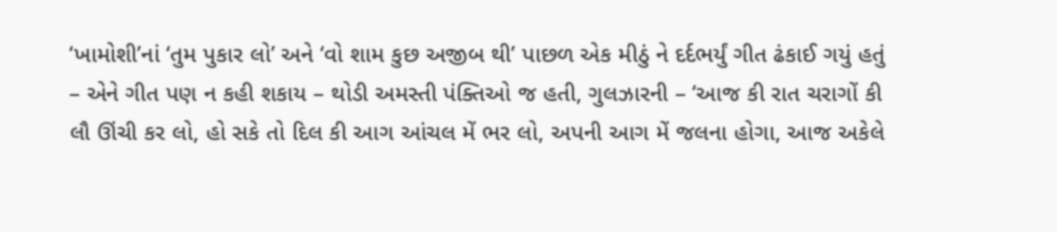‘ખામોશી’નાં ‘તુમ પુકાર લો’ અને ‘વો શામ કુછ અજીબ થી’ પાછળ એક મીઠું ને દર્દભર્યું ગીત ઢંકાઈ ગયું હતું – એને ગીત પણ ન કહી શકાય – થોડી અમસ્તી પંક્તિઓ જ હતી, ગુલઝારની – ‘આજ કી રાત ચરાગોં કી લૌ ઊંચી કર લો, હો સકે તો દિલ કી આગ આંચલ મેં ભર લો, અપની આગ મેં જલના હોગા, આજ અકેલે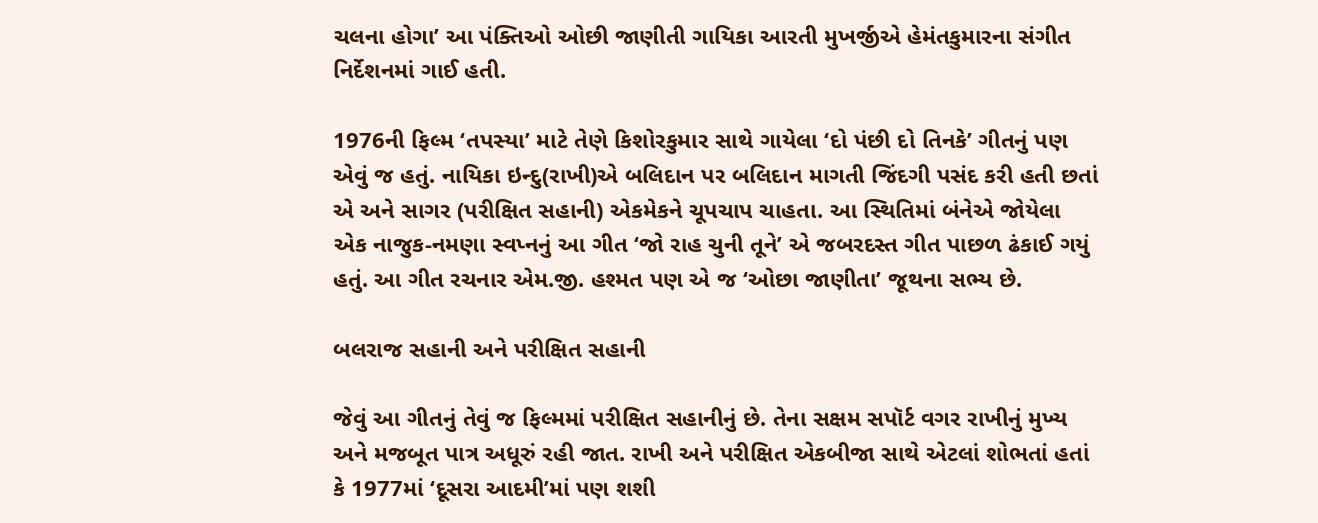ચલના હોગા’ આ પંક્તિઓ ઓછી જાણીતી ગાયિકા આરતી મુખર્જીએ હેમંતકુમારના સંગીત નિર્દેશનમાં ગાઈ હતી.

1976ની ફિલ્મ ‘તપસ્યા’ માટે તેણે કિશોરકુમાર સાથે ગાયેલા ‘દો પંછી દો તિનકે’ ગીતનું પણ એવું જ હતું. નાયિકા ઇન્દુ(રાખી)એ બલિદાન પર બલિદાન માગતી જિંદગી પસંદ કરી હતી છતાં એ અને સાગર (પરીક્ષિત સહાની) એકમેકને ચૂપચાપ ચાહતા. આ સ્થિતિમાં બંનેએ જોયેલા એક નાજુક-નમણા સ્વપ્નનું આ ગીત ‘જો રાહ ચુની તૂને’ એ જબરદસ્ત ગીત પાછળ ઢંકાઈ ગયું હતું. આ ગીત રચનાર એમ.જી. હશ્મત પણ એ જ ‘ઓછા જાણીતા’ જૂથના સભ્ય છે.

બલરાજ સહાની અને પરીક્ષિત સહાની

જેવું આ ગીતનું તેવું જ ફિલ્મમાં પરીક્ષિત સહાનીનું છે. તેના સક્ષમ સપૉર્ટ વગર રાખીનું મુખ્ય અને મજબૂત પાત્ર અધૂરું રહી જાત. રાખી અને પરીક્ષિત એકબીજા સાથે એટલાં શોભતાં હતાં કે 1977માં ‘દૂસરા આદમી’માં પણ શશી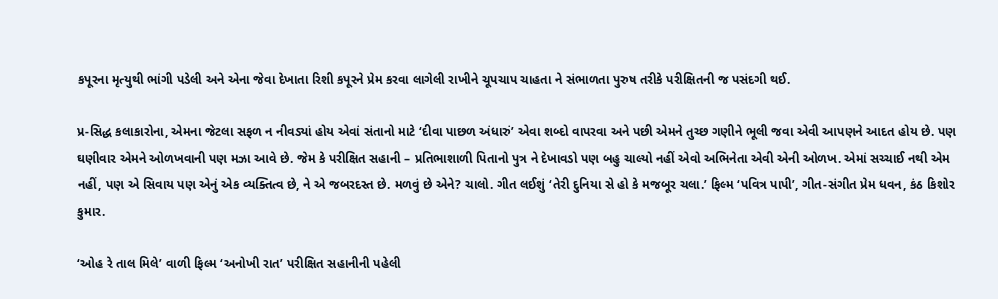કપૂરના મૃત્યુથી ભાંગી પડેલી અને એના જેવા દેખાતા રિશી કપૂરને પ્રેમ કરવા લાગેલી રાખીને ચૂપચાપ ચાહતા ને સંભાળતા પુરુષ તરીકે પરીક્ષિતની જ પસંદગી થઈ.

પ્ર-સિદ્ધ કલાકારોના, એમના જેટલા સફળ ન નીવડ્યાં હોય એવાં સંતાનો માટે ‘દીવા પાછળ અંધારું’ એવા શબ્દો વાપરવા અને પછી એમને તુચ્છ ગણીને ભૂલી જવા એવી આપણને આદત હોય છે. પણ ઘણીવાર એમને ઓળખવાની પણ મઝા આવે છે. જેમ કે પરીક્ષિત સહાની – પ્રતિભાશાળી પિતાનો પુત્ર ને દેખાવડો પણ બહુ ચાલ્યો નહીં એવો અભિનેતા એવી એની ઓળખ. એમાં સચ્ચાઈ નથી એમ નહીં, પણ એ સિવાય પણ એનું એક વ્યક્તિત્વ છે, ને એ જબરદસ્ત છે. મળવું છે એને? ચાલો. ગીત લઈશું ‘તેરી દુનિયા સે હો કે મજબૂર ચલા.’ ફિલ્મ ‘પવિત્ર પાપી’, ગીત-સંગીત પ્રેમ ધવન, કંઠ કિશોર કુમાર.

‘ઓહ રે તાલ મિલે’ વાળી ફિલ્મ ‘અનોખી રાત’ પરીક્ષિત સહાનીની પહેલી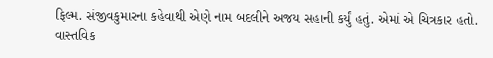ફિલ્મ. સંજીવકુમારના કહેવાથી એણે નામ બદલીને અજય સહાની કર્યું હતું. એમાં એ ચિત્રકાર હતો. વાસ્તવિક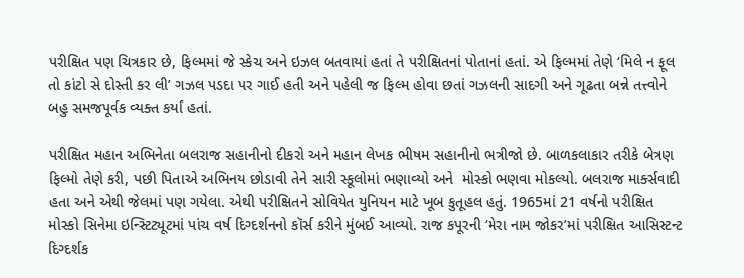પરીક્ષિત પણ ચિત્રકાર છે, ફિલ્મમાં જે સ્કેચ અને ઇઝલ બતવાયાં હતાં તે પરીક્ષિતનાં પોતાનાં હતાં. એ ફિલ્મમાં તેણે ‘મિલે ન ફૂલ તો કાંટો સે દોસ્તી કર લી’ ગઝલ પડદા પર ગાઈ હતી અને પહેલી જ ફિલ્મ હોવા છતાં ગઝલની સાદગી અને ગૂઢતા બન્ને તત્ત્વોને બહુ સમજપૂર્વક વ્યક્ત કર્યાં હતાં.

પરીક્ષિત મહાન અભિનેતા બલરાજ સહાનીનો દીકરો અને મહાન લેખક ભીષમ સહાનીનો ભત્રીજો છે. બાળકલાકાર તરીકે બેત્રણ ફિલ્મો તેણે કરી, પછી પિતાએ અભિનય છોડાવી તેને સારી સ્કૂલોમાં ભણાવ્યો અને  મોસ્કો ભણવા મોકલ્યો. બલરાજ માર્ક્સવાદી હતા અને એથી જેલમાં પણ ગયેલા. એથી પરીક્ષિતને સોવિયેત યુનિયન માટે ખૂબ કુતૂહલ હતું. 1965માં 21 વર્ષનો પરીક્ષિત મોસ્કો સિનેમા ઇન્સ્ટિટ્યૂટમાં પાંચ વર્ષ દિગ્દર્શનનો કૉર્સ કરીને મુંબઈ આવ્યો. રાજ કપૂરની ‘મેરા નામ જોકર’માં પરીક્ષિત આસિસ્ટન્ટ દિગ્દર્શક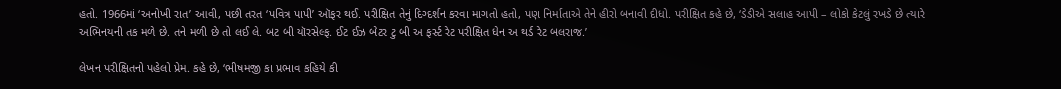હતો. 1966માં ‘અનોખી રાત’ આવી, પછી તરત ‘પવિત્ર પાપી’ ઑફર થઈ. પરીક્ષિત તેનું દિગ્દર્શન કરવા માગતો હતો, પણ નિર્માતાએ તેને હીરો બનાવી દીધો. પરીક્ષિત કહે છે, ‘ડેડીએ સલાહ આપી – લોકો કેટલું રખડે છે ત્યારે અભિનયની તક મળે છે. તને મળી છે તો લઈ લે. બટ બી યૉરસેલ્ફ. ઈટ ઈઝ બેટર ટુ બી અ ફર્સ્ટ રેટ પરીક્ષિત ધેન અ થર્ડ રેટ બલરાજ.’

લેખન પરીક્ષિતનો પહેલો પ્રેમ. કહે છે, ‘ભીષમજી કા પ્રભાવ કહિયે કી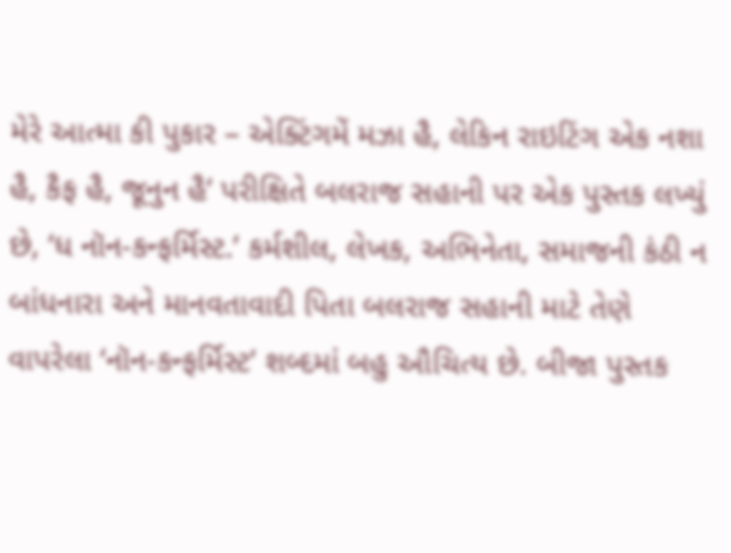મેરે આત્મા કી પુકાર – એક્ટિંગમેં મઝા હૈ, લેકિન રાઇટિંગ એક નશા હૈ, કૈફ હૈ, જૂનુન હૈ’ પરીક્ષિતે બલરાજ સહાની પર એક પુસ્તક લખ્યું છે, ‘ધ નૉન-કન્ફર્મિસ્ટ.’ કર્મશીલ, લેખક, અભિનેતા, સમાજની કંઠી ન બાંધનારા અને માનવતાવાદી પિતા બલરાજ સહાની માટે તેણે વાપરેલા ‘નૉન-કન્ફર્મિસ્ટ’ શબ્દમાં બહુ ઔચિત્ય છે. બીજા પુસ્તક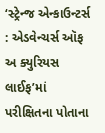‘સ્ટ્રેન્જ એન્કાઉન્ટર્સ : એડવેન્ચર્સ ઑફ અ ક્યુરિયસ લાઈફ’માં પરીક્ષિતના પોતાના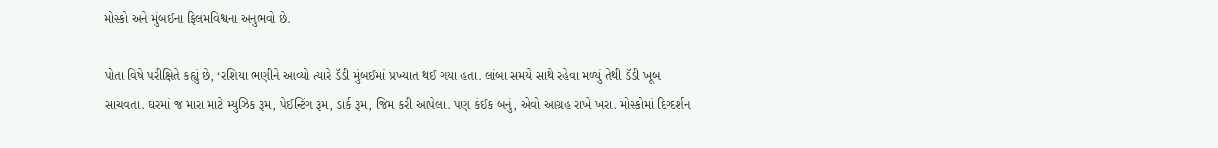મોસ્કો અને મુંબઈના ફિલમવિશ્વના અનુભવો છે.

પોતા વિષે પરીક્ષિતે કહ્યું છે, ‘રશિયા ભણીને આવ્યો ત્યારે ડૅડી મુંબઈમાં પ્રખ્યાત થઈ ગયા હતા. લાંબા સમયે સાથે રહેવા મળ્યું તેથી ડૅડી ખૂબ સાચવતા. ઘરમાં જ મારા માટે મ્યુઝિક રૂમ, પેઈન્ટિંગ રૂમ, ડાર્ક રૂમ, જિમ કરી આપેલા. પણ કંઈક બનું, એવો આગ્રહ રાખે ખરા. મોસ્કોમાં દિગ્દર્શન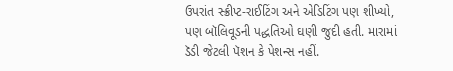ઉપરાંત સ્ક્રીપ્ટ-રાઈટિંગ અને એડિટિંગ પણ શીખ્યો, પણ બૉલિવૂડની પદ્ધતિઓ ઘણી જુદી હતી. મારામાં ડૅડી જેટલી પૅશન કે પેશન્સ નહીં.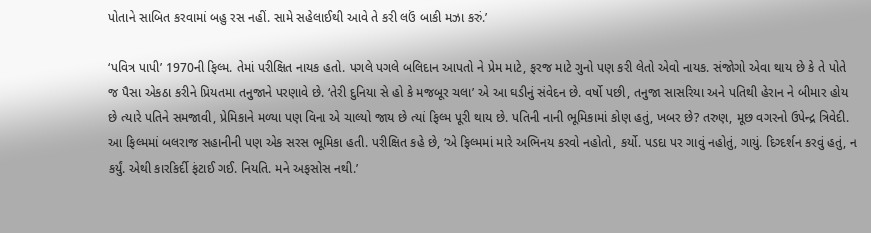પોતાને સાબિત કરવામાં બહુ રસ નહીં. સામે સહેલાઈથી આવે તે કરી લઉં બાકી મઝા કરું.’

‘પવિત્ર પાપી’ 1970ની ફિલ્મ. તેમાં પરીક્ષિત નાયક હતો. પગલે પગલે બલિદાન આપતો ને પ્રેમ માટે, ફરજ માટે ગુનો પણ કરી લેતો એવો નાયક. સંજોગો એવા થાય છે કે તે પોતે જ પૈસા એકઠા કરીને પ્રિયતમા તનુજાને પરણાવે છે. ‘તેરી દુનિયા સે હો કે મજબૂર ચલા’ એ આ ઘડીનું સંવેદન છે. વર્ષો પછી, તનુજા સાસરિયા અને પતિથી હેરાન ને બીમાર હોય છે ત્યારે પતિને સમજાવી, પ્રેમિકાને મળ્યા પણ વિના એ ચાલ્યો જાય છે ત્યાં ફિલ્મ પૂરી થાય છે. પતિની નાની ભૂમિકામાં કોણ હતું, ખબર છે? તરુણ, મૂછ વગરનો ઉપેન્દ્ર ત્રિવેદી. આ ફિલ્મમાં બલરાજ સહાનીની પણ એક સરસ ભૂમિકા હતી. પરીક્ષિત કહે છે, ‘એ ફિલ્મમાં મારે અભિનય કરવો નહોતો, કર્યો. પડદા પર ગાવું નહોતું, ગાયું. દિગ્દર્શન કરવું હતું, ન કર્યું. એથી કારકિર્દી ફંટાઈ ગઈ. નિયતિ. મને અફસોસ નથી.’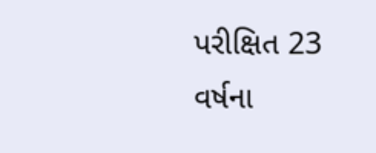પરીક્ષિત 23 વર્ષના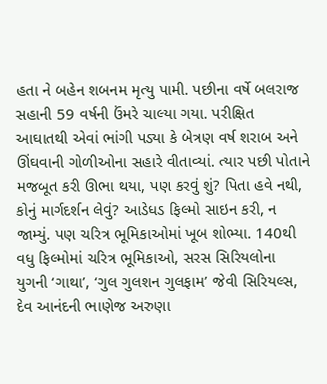હતા ને બહેન શબનમ મૃત્યુ પામી. પછીના વર્ષે બલરાજ સહાની 59 વર્ષની ઉંમરે ચાલ્યા ગયા. પરીક્ષિત આઘાતથી એવાં ભાંગી પડ્યા કે બેત્રણ વર્ષ શરાબ અને ઊંઘવાની ગોળીઓના સહારે વીતાવ્યાં. ત્યાર પછી પોતાને મજબૂત કરી ઊભા થયા, પણ કરવું શું? પિતા હવે નથી, કોનું માર્ગદર્શન લેવું? આડેધડ ફિલ્મો સાઇન કરી, ન જામ્યું. પણ ચરિત્ર ભૂમિકાઓમાં ખૂબ શોભ્યા. 140થી વધુ ફિલ્મોમાં ચરિત્ર ભૂમિકાઓ, સરસ સિરિયલોના યુગની ‘ગાથા’, ‘ગુલ ગુલશન ગુલફામ’ જેવી સિરિયલ્સ, દેવ આનંદની ભાણેજ અરુણા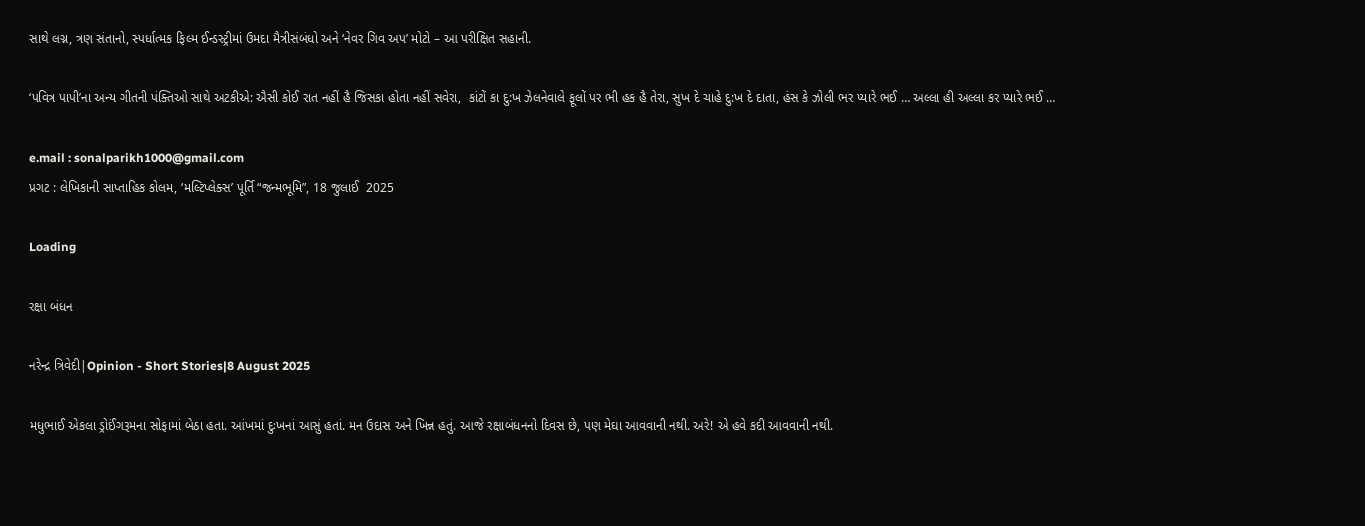સાથે લગ્ન, ત્રણ સંતાનો, સ્પર્ધાત્મક ફિલ્મ ઈન્ડસ્ટ્રીમાં ઉમદા મૈત્રીસંબંધો અને ‘નેવર ગિવ અપ’ મોટો – આ પરીક્ષિત સહાની.

‘પવિત્ર પાપી’ના અન્ય ગીતની પંક્તિઓ સાથે અટકીએ: ઐસી કોઈ રાત નહીં હૈ જિસકા હોતા નહીં સવેરા,  કાંટોં કા દુ:ખ ઝેલનેવાલે ફૂલોં પર ભી હક હૈ તેરા, સુખ દે ચાહે દુ:ખ દે દાતા, હંસ કે ઝોલી ભર પ્યારે ભઈ … અલ્લા હી અલ્લા કર પ્યારે ભઈ …

e.mail : sonalparikh1000@gmail.com
પ્રગટ : લેખિકાની સાપ્તાહિક કોલમ, ‘મલ્ટિપ્લેક્સ’ પૂર્તિ “જન્મભૂમિ”, 18 જુલાઈ  2025

Loading

રક્ષા બંધન

નરેન્દ્ર ત્રિવેદી|Opinion - Short Stories|8 August 2025

મધુભાઈ એકલા ડ્રોઈંગરૂમના સોફામાં બેઠા હતા. આંખમાં દુઃખનાં આસું હતાં. મન ઉદાસ અને ખિન્ન હતું. આજે રક્ષાબંધનનો દિવસ છે, પણ મેઘા આવવાની નથી. અરે! એ હવે કદી આવવાની નથી.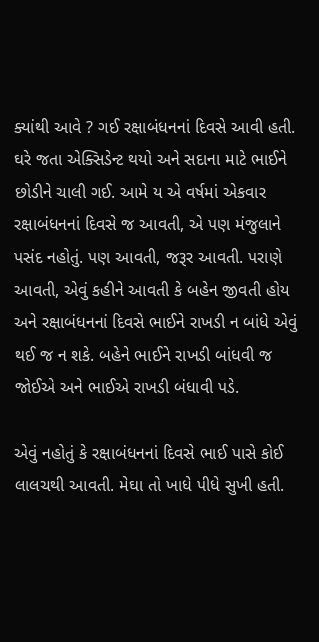ક્યાંથી આવે ? ગઈ રક્ષાબંધનનાં દિવસે આવી હતી. ઘરે જતા એક્સિડેન્ટ થયો અને સદાના માટે ભાઈને છોડીને ચાલી ગઈ. આમે ય એ વર્ષમાં એકવાર રક્ષાબંધનનાં દિવસે જ આવતી, એ પણ મંજુલાને પસંદ નહોતું. પણ આવતી, જરૂર આવતી. પરાણે આવતી, એવું કહીને આવતી કે બહેન જીવતી હોય અને રક્ષાબંધનનાં દિવસે ભાઈને રાખડી ન બાંધે એવું થઈ જ ન શકે. બહેને ભાઈને રાખડી બાંધવી જ જોઈએ અને ભાઈએ રાખડી બંધાવી પડે.

એવું નહોતું કે રક્ષાબંધનનાં દિવસે ભાઈ પાસે કોઈ લાલચથી આવતી. મેઘા તો ખાધે પીધે સુખી હતી.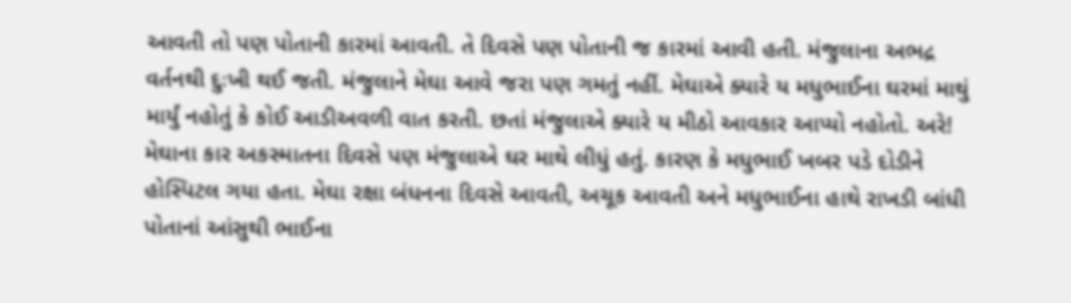આવતી તો પણ પોતાની કારમાં આવતી. તે દિવસે પણ પોતાની જ કારમાં આવી હતી. મંજુલાના અભદ્ર વર્તનથી દુઃખી થઈ જતી. મંજુલાને મેઘા આવે જરા પણ ગમતું નહીં. મેઘાએ ક્યારે ય મધુભાઈના ઘરમાં માથું માર્યું નહોતું કે કોઈ આડીઅવળી વાત કરતી. છતાં મંજુલાએ ક્યારે ય મીઠો આવકાર આપ્યો નહોતો. અરે! મેઘાના કાર અકસ્માતના દિવસે પણ મંજુલાએ ઘર માથે લીધું હતું. કારણ કે મધુભાઈ ખબર પડે દોડીને હોસ્પિટલ ગયા હતા. મેઘા રક્ષા બંધનના દિવસે આવતી, અચૂક આવતી અને મધુભાઈના હાથે રાખડી બાંધી પોતાનાં આંસુથી ભાઈના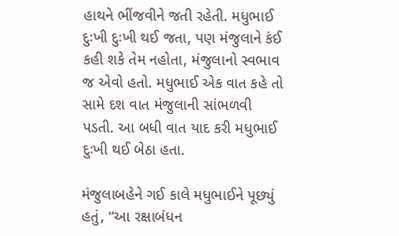હાથને ભીંજવીને જતી રહેતી. મધુભાઈ દુઃખી દુઃખી થઈ જતા, પણ મંજુલાને કંઈ કહી શકે તેમ નહોતા, મંજુલાનો સ્વભાવ જ એવો હતો. મધુભાઈ એક વાત કહે તો સામે દશ વાત મંજુલાની સાંભળવી પડતી. આ બધી વાત યાદ કરી મધુભાઈ દુઃખી થઈ બેઠા હતા.

મંજુલાબહેને ગઈ કાલે મધુભાઈને પૂછ્યું હતું, “આ રક્ષાબંધન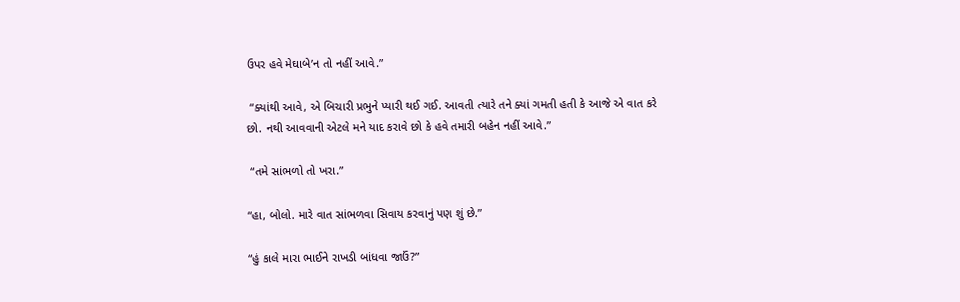ઉપર હવે મેઘાબે’ન તો નહીં આવે.”

 “ક્યાંથી આવે, એ બિચારી પ્રભુને પ્યારી થઈ ગઈ. આવતી ત્યારે તને ક્યાં ગમતી હતી કે આજે એ વાત કરે છો. નથી આવવાની એટલે મને યાદ કરાવે છો કે હવે તમારી બહેન નહીં આવે.”

 “તમે સાંભળો તો ખરા.”

“હા, બોલો. મારે વાત સાંભળવા સિવાય કરવાનું પણ શું છે.”

“હું કાલે મારા ભાઈને રાખડી બાંધવા જાઉં?”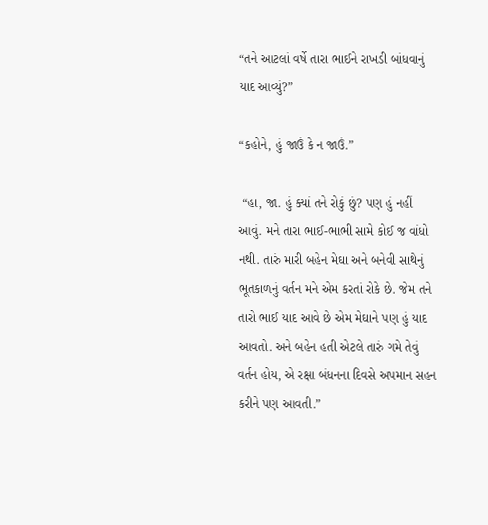“તને આટલાં વર્ષે તારા ભાઈને રાખડી બાંધવાનું યાદ આવ્યું?”

“કહોને, હું જાઉં કે ન જાઉં.”

 “હા, જા. હું ક્યાં તને રોકું છું? પણ હું નહીં આવું. મને તારા ભાઈ-ભાભી સામે કોઈ જ વાંધો નથી. તારું મારી બહેન મેઘા અને બનેવી સાથેનું ભૂતકાળનું વર્તન મને એમ કરતાં રોકે છે. જેમ તને તારો ભાઈ યાદ આવે છે એમ મેઘાને પણ હું યાદ આવતો. અને બહેન હતી એટલે તારું ગમે તેવું વર્તન હોય, એ રક્ષા બંધનના દિવસે અપમાન સહન કરીને પણ આવતી.”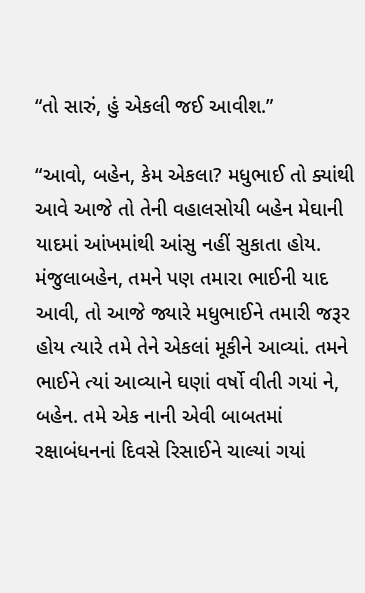“તો સારું, હું એકલી જઈ આવીશ.”

“આવો, બહેન, કેમ એકલા? મધુભાઈ તો ક્યાંથી આવે આજે તો તેની વહાલસોયી બહેન મેઘાની યાદમાં આંખમાંથી આંસુ નહીં સુકાતા હોય. મંજુલાબહેન, તમને પણ તમારા ભાઈની યાદ આવી, તો આજે જ્યારે મધુભાઈને તમારી જરૂર હોય ત્યારે તમે તેને એકલાં મૂકીને આવ્યાં. તમને ભાઈને ત્યાં આવ્યાને ઘણાં વર્ષો વીતી ગયાં ને, બહેન. તમે એક નાની એવી બાબતમાં રક્ષાબંધનનાં દિવસે રિસાઈને ચાલ્યાં ગયાં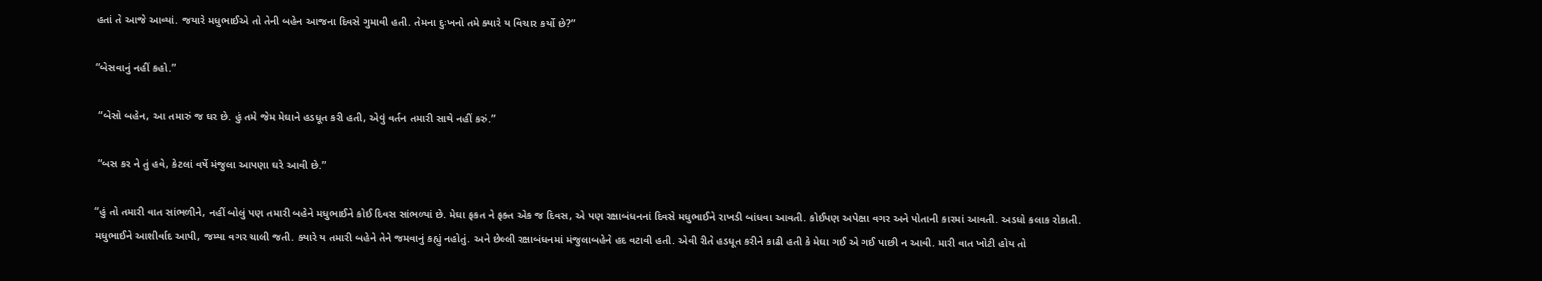હતાં તે આજે આવ્યાં. જયારે મધુભાઈએ તો તેની બહેન આજના દિવસે ગુમાવી હતી. તેમના દુઃખનો તમે ક્યારે ય વિચાર કર્યો છે?”

“બેસવાનું નહીં કહો.”

 “બેસો બહેન, આ તમારું જ ઘર છે. હું તમે જેમ મેઘાને હડધૂત કરી હતી, એવું વર્તન તમારી સાથે નહીં કરું.”

 “બસ કર ને તું હવે, કેટલાં વર્ષે મંજુલા આપણા ઘરે આવી છે.”

“હું તો તમારી વાત સાંભળીને, નહીં બોલું પણ તમારી બહેને મધુભાઈને કોઈ દિવસ સાંભળ્યાં છે. મેઘા ફકત ને ફક્ત એક જ દિવસ, એ પણ રક્ષાબંધનનાં દિવસે મધુભાઈને રાખડી બાંધવા આવતી. કોઈપણ અપેક્ષા વગર અને પોતાની કારમાં આવતી. અડધો કલાક રોકાતી. મધુભાઈને આશીર્વાદ આપી, જમ્યા વગર ચાલી જતી. ક્યારે ય તમારી બહેને તેને જમવાનું કહ્યું નહોતું. અને છેલ્લી રક્ષાબંધનમાં મંજુલાબહેને હદ વટાવી હતી. એવી રીતે હડધૂત કરીને કાઢી હતી કે મેઘા ગઈ એ ગઈ પાછી ન આવી. મારી વાત ખોટી હોય તો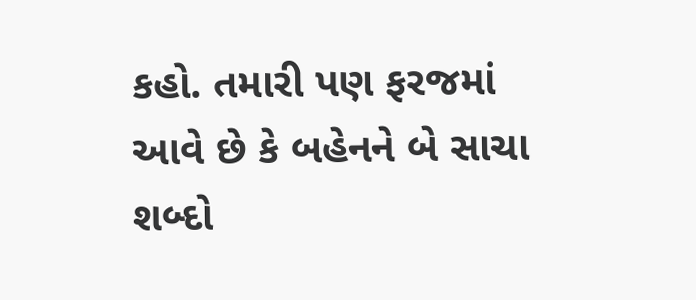કહો. તમારી પણ ફરજમાં આવે છે કે બહેનને બે સાચા શબ્દો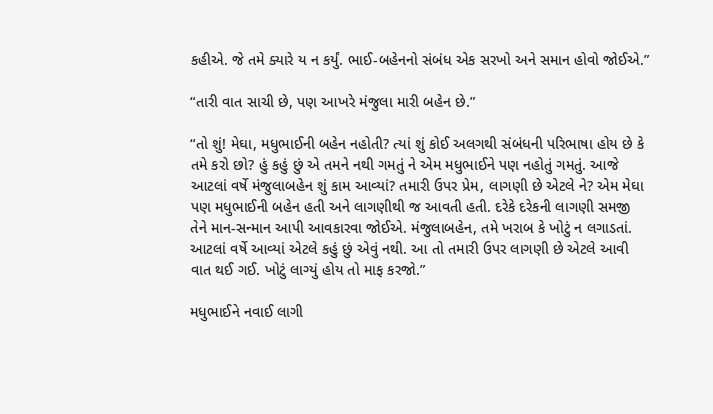કહીએ. જે તમે ક્યારે ય ન કર્યું. ભાઈ-બહેનનો સંબંધ એક સરખો અને સમાન હોવો જોઈએ.”

“તારી વાત સાચી છે, પણ આખરે મંજુલા મારી બહેન છે.”

“તો શું! મેઘા, મધુભાઈની બહેન નહોતી? ત્યાં શું કોઈ અલગથી સંબંધની પરિભાષા હોય છે કે તમે કરો છો? હું કહું છું એ તમને નથી ગમતું ને એમ મધુભાઈને પણ નહોતું ગમતું. આજે આટલાં વર્ષે મંજુલાબહેન શું કામ આવ્યાં? તમારી ઉપર પ્રેમ, લાગણી છે એટલે ને? એમ મેઘા પણ મધુભાઈની બહેન હતી અને લાગણીથી જ આવતી હતી. દરેકે દરેકની લાગણી સમજી તેને માન-સન્માન આપી આવકારવા જોઈએ. મંજુલાબહેન, તમે ખરાબ કે ખોટું ન લગાડતાં. આટલાં વર્ષે આવ્યાં એટલે કહું છું એવું નથી. આ તો તમારી ઉપર લાગણી છે એટલે આવી વાત થઈ ગઈ. ખોટું લાગ્યું હોય તો માફ કરજો.”

મધુભાઈને નવાઈ લાગી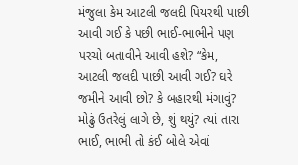મંજુલા કેમ આટલી જલદી પિયરથી પાછી આવી ગઈ કે પછી ભાઈ-ભાભીને પણ પરચો બતાવીને આવી હશે? “કેમ, આટલી જલદી પાછી આવી ગઈ? ઘરે જમીને આવી છો? કે બહારથી મંગાવું? મોઢું ઉતરેલું લાગે છે, શું થયું? ત્યાં તારા ભાઈ, ભાભી તો કંઈ બોલે એવાં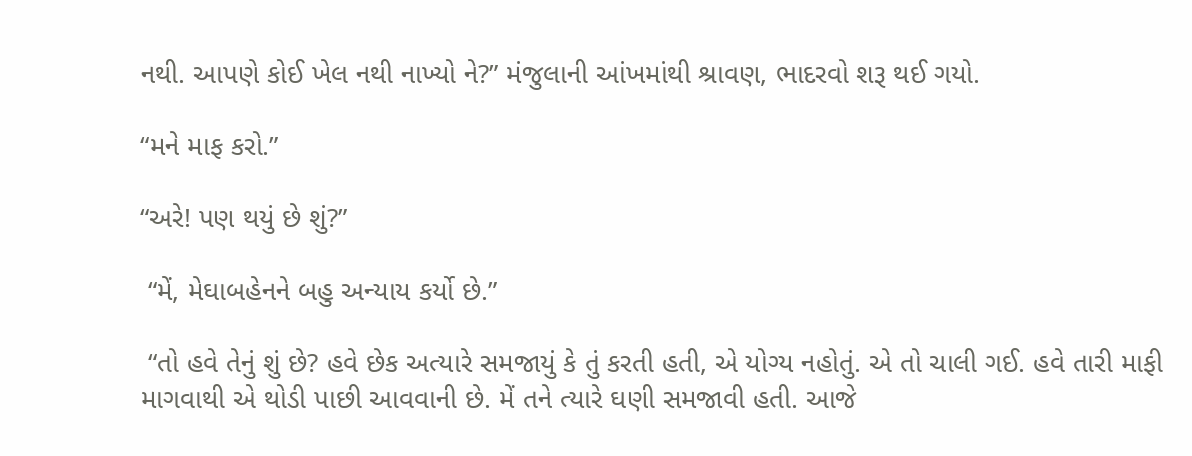નથી. આપણે કોઈ ખેલ નથી નાખ્યો ને?” મંજુલાની આંખમાંથી શ્રાવણ, ભાદરવો શરૂ થઈ ગયો.

“મને માફ કરો.”

“અરે! પણ થયું છે શું?”

 “મેં, મેઘાબહેનને બહુ અન્યાય કર્યો છે.”

 “તો હવે તેનું શું છે? હવે છેક અત્યારે સમજાયું કે તું કરતી હતી, એ યોગ્ય નહોતું. એ તો ચાલી ગઈ. હવે તારી માફી માગવાથી એ થોડી પાછી આવવાની છે. મેં તને ત્યારે ઘણી સમજાવી હતી. આજે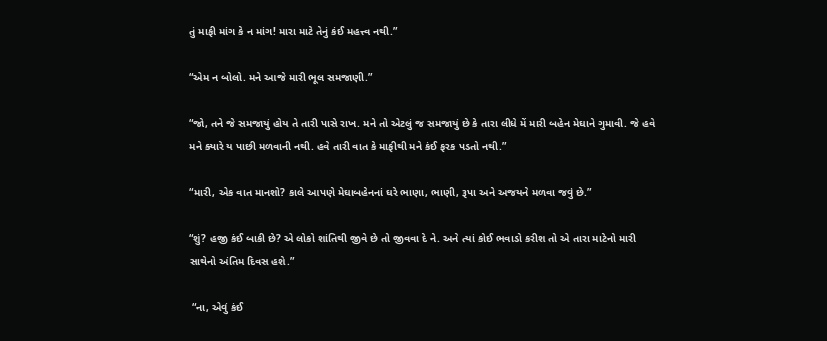તું માફી માંગ કે ન માંગ! મારા માટે તેનું કંઈ મહત્ત્વ નથી.”

“એમ ન બોલો. મને આજે મારી ભૂલ સમજાણી.”

“જો, તને જે સમજાયું હોય તે તારી પાસે રાખ. મને તો એટલું જ સમજાયું છે કે તારા લીધે મેં મારી બહેન મેઘાને ગુમાવી. જે હવે મને ક્યારે ય પાછી મળવાની નથી. હવે તારી વાત કે માફીથી મને કંઈ ફરક પડતો નથી.”

“મારી, એક વાત માનશો? કાલે આપણે મેઘાબહેનનાં ઘરે ભાણા, ભાણી, રૂપા અને અજયને મળવા જવું છે.”

“શું? હજી કંઈ બાકી છે? એ લોકો શાંતિથી જીવે છે તો જીવવા દે ને. અને ત્યાં કોઈ ભવાડો કરીશ તો એ તારા માટેનો મારી સાથેનો અંતિમ દિવસ હશે.”

 “ના, એવું કંઈ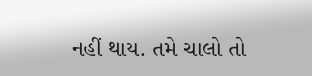નહીં થાય. તમે ચાલો તો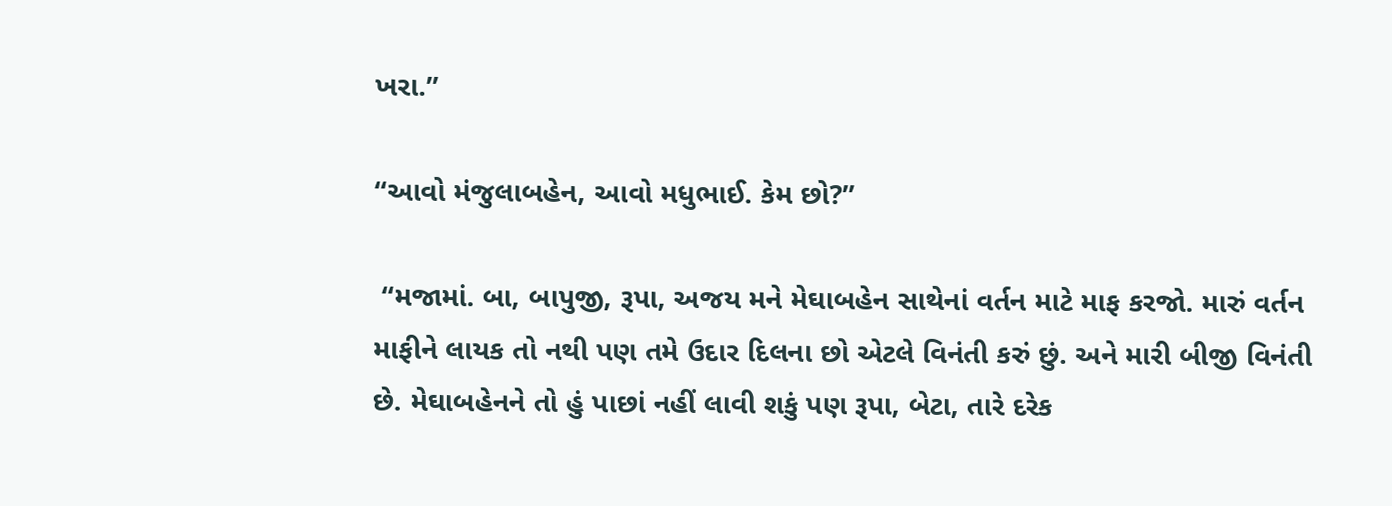ખરા.”

“આવો મંજુલાબહેન, આવો મધુભાઈ. કેમ છો?”

 “મજામાં. બા, બાપુજી, રૂપા, અજય મને મેઘાબહેન સાથેનાં વર્તન માટે માફ કરજો. મારું વર્તન માફીને લાયક તો નથી પણ તમે ઉદાર દિલના છો એટલે વિનંતી કરું છું. અને મારી બીજી વિનંતી છે. મેઘાબહેનને તો હું પાછાં નહીં લાવી શકું પણ રૂપા, બેટા, તારે દરેક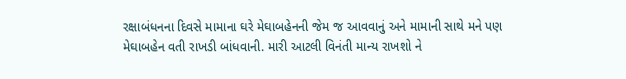રક્ષાબંધનના દિવસે મામાના ઘરે મેઘાબહેનની જેમ જ આવવાનું અને મામાની સાથે મને પણ મેઘાબહેન વતી રાખડી બાંધવાની. મારી આટલી વિનંતી માન્ય રાખશો ને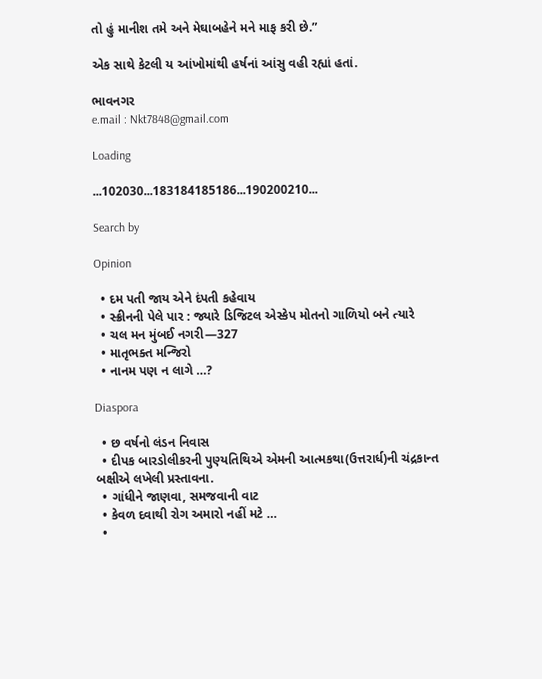તો હું માનીશ તમે અને મેઘાબહેને મને માફ કરી છે.”

એક સાથે કેટલી ય આંખોમાંથી હર્ષનાં આંસુ વહી રહ્યાં હતાં.

ભાવનગર
e.mail : Nkt7848@gmail.com

Loading

...102030...183184185186...190200210...

Search by

Opinion

  • દમ પતી જાય એને દંપતી કહેવાય
  • સ્ક્રીનની પેલે પાર : જ્યારે ડિજિટલ એસ્કેપ મોતનો ગાળિયો બને ત્યારે
  • ચલ મન મુંબઈ નગરી—327
  • માતૃભક્ત મન્જિરો
  • નાનમ પણ ન લાગે …?

Diaspora

  • છ વર્ષનો લંડન નિવાસ
  • દીપક બારડોલીકરની પુણ્યતિથિએ એમની આત્મકથા(ઉત્તરાર્ધ)ની ચંદ્રકાન્ત બક્ષીએ લખેલી પ્રસ્તાવના.
  • ગાંધીને જાણવા, સમજવાની વાટ
  • કેવળ દવાથી રોગ અમારો નહીં મટે …
  •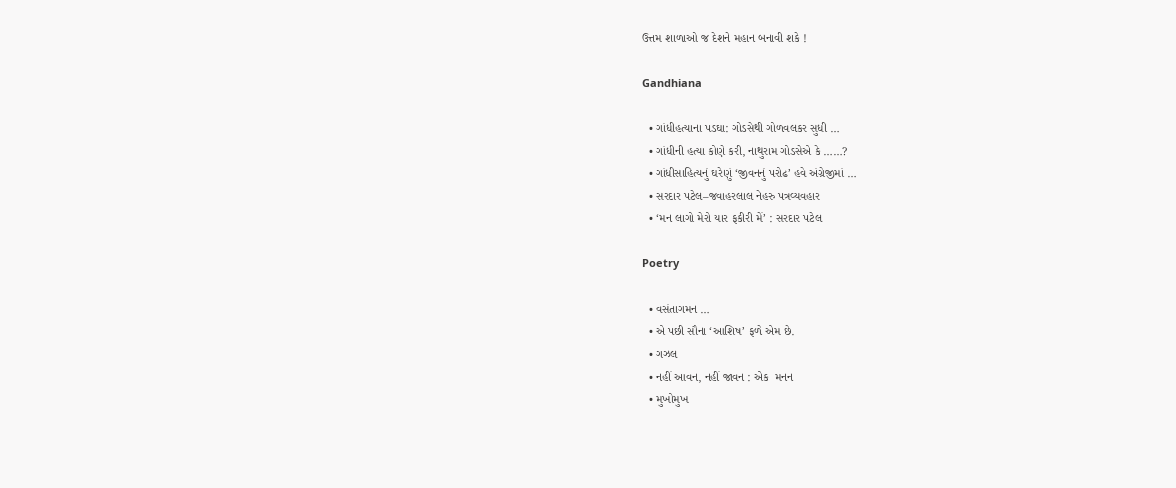ઉત્તમ શાળાઓ જ દેશને મહાન બનાવી શકે !

Gandhiana

  • ગાંધીહત્યાના પડઘા: ગોડસેથી ગોળવલકર સુધી …
  • ગાંધીની હત્યા કોણે કરી, નાથુરામ ગોડસેએ કે ……?
  • ગાંધીસાહિત્યનું ઘરેણું ‘જીવનનું પરોઢ’ હવે અંગ્રેજીમાં …
  • સરદાર પટેલ–જવાહરલાલ નેહરુ પત્રવ્યવહાર
  • ‘મન લાગો મેરો યાર ફકીરી મેં’ : સરદાર પટેલ

Poetry

  • વસંતાગમન …
  • એ પછી સૌના ‘આશિષ’ ફળે એમ છે.
  • ગઝલ
  • નહીં આવન, નહીં જાવન : એક  મનન
  • મુખોમુખ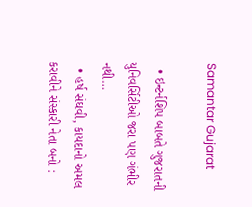Samantar Gujarat

  • ઇન્ટર્નશિપ બાબતે ગુજરાતની યુનિવર્સિટીઓ જરા પણ ગંભીર નથી…
  • હર્ષ સંઘવી, કાયદાનો અમલ કરાવીને સંસ્કારી નેતા બનો :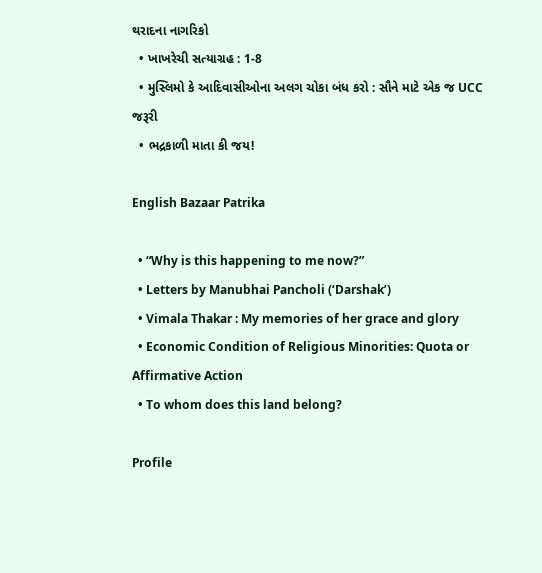થરાદના નાગરિકો
  • ખાખરેચી સત્યાગ્રહ : 1-8
  • મુસ્લિમો કે આદિવાસીઓના અલગ ચોકા બંધ કરો : સૌને માટે એક જ UCC જરૂરી
  • ભદ્રકાળી માતા કી જય!

English Bazaar Patrika

  • “Why is this happening to me now?”
  • Letters by Manubhai Pancholi (‘Darshak’)
  • Vimala Thakar : My memories of her grace and glory
  • Economic Condition of Religious Minorities: Quota or Affirmative Action
  • To whom does this land belong?

Profile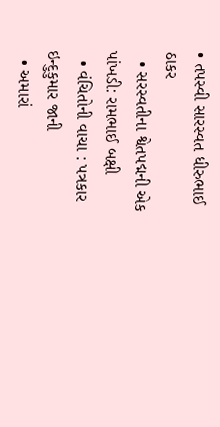• તપસ્વી સારસ્વત ધીરુભાઈ ઠાકર
  • સરસ્વતીના શ્વેતપદ્મની એક પાંખડી: રામભાઈ બક્ષી
  • વંચિતોની વાચા : પત્રકાર ઇન્દુકુમાર જાની
  • અમારાં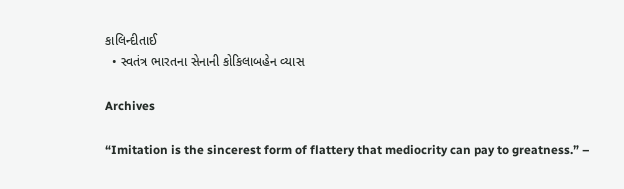કાલિન્દીતાઈ
  • સ્વતંત્ર ભારતના સેનાની કોકિલાબહેન વ્યાસ

Archives

“Imitation is the sincerest form of flattery that mediocrity can pay to greatness.” –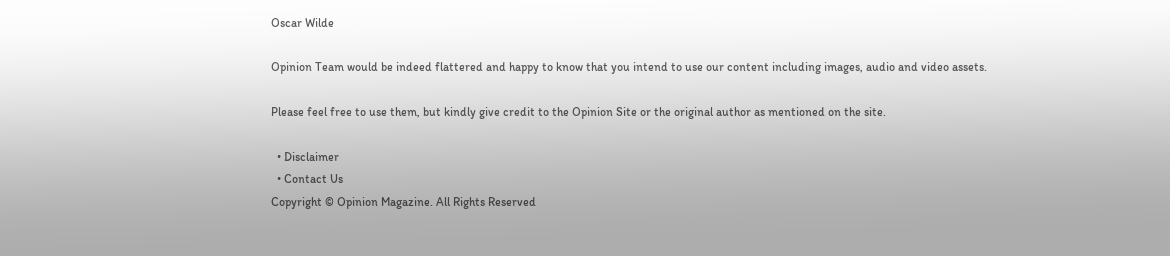Oscar Wilde

Opinion Team would be indeed flattered and happy to know that you intend to use our content including images, audio and video assets.

Please feel free to use them, but kindly give credit to the Opinion Site or the original author as mentioned on the site.

  • Disclaimer
  • Contact Us
Copyright © Opinion Magazine. All Rights Reserved